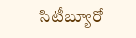సిటీబ్యూరో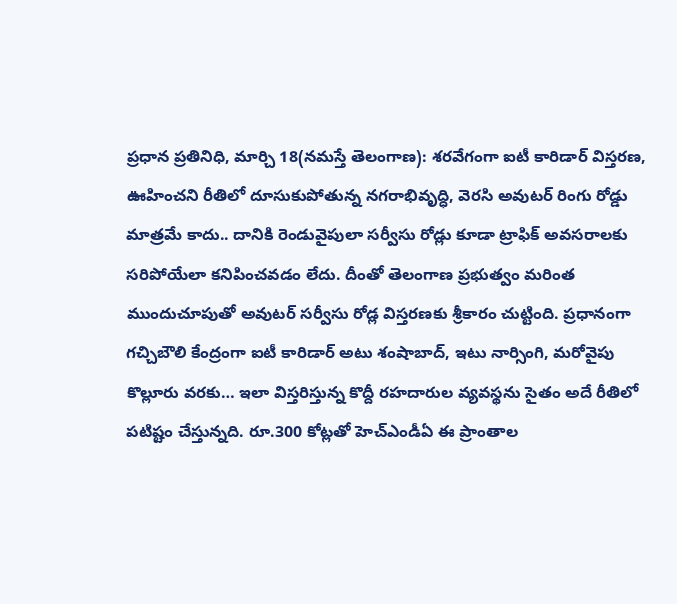ప్రధాన ప్రతినిధి, మార్చి 18(నమస్తే తెలంగాణ): శరవేగంగా ఐటీ కారిడార్ విస్తరణ, ఊహించని రీతిలో దూసుకుపోతున్న నగరాభివృద్ధి, వెరసి అవుటర్ రింగు రోడ్డు మాత్రమే కాదు.. దానికి రెండువైపులా సర్వీసు రోడ్లు కూడా ట్రాఫిక్ అవసరాలకు సరిపోయేలా కనిపించవడం లేదు. దీంతో తెలంగాణ ప్రభుత్వం మరింత ముందుచూపుతో అవుటర్ సర్వీసు రోడ్ల విస్తరణకు శ్రీకారం చుట్టింది. ప్రధానంగా గచ్చిబౌలి కేంద్రంగా ఐటీ కారిడార్ అటు శంషాబాద్, ఇటు నార్సింగి, మరోవైపు కొల్లూరు వరకు… ఇలా విస్తరిస్తున్న కొద్దీ రహదారుల వ్యవస్థను సైతం అదే రీతిలో పటిష్టం చేస్తున్నది. రూ.300 కోట్లతో హెచ్ఎండీఏ ఈ ప్రాంతాల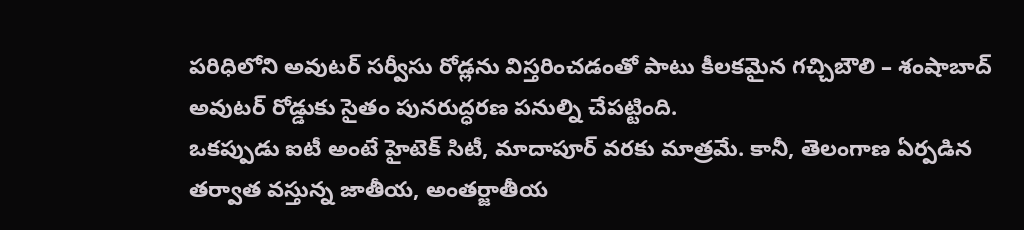పరిధిలోని అవుటర్ సర్వీసు రోడ్లను విస్తరించడంతో పాటు కీలకమైన గచ్చిబౌలి – శంషాబాద్ అవుటర్ రోడ్డుకు సైతం పునరుద్ధరణ పనుల్ని చేపట్టింది.
ఒకప్పుడు ఐటీ అంటే హైటెక్ సిటీ, మాదాపూర్ వరకు మాత్రమే. కానీ, తెలంగాణ ఏర్పడిన తర్వాత వస్తున్న జాతీయ, అంతర్జాతీయ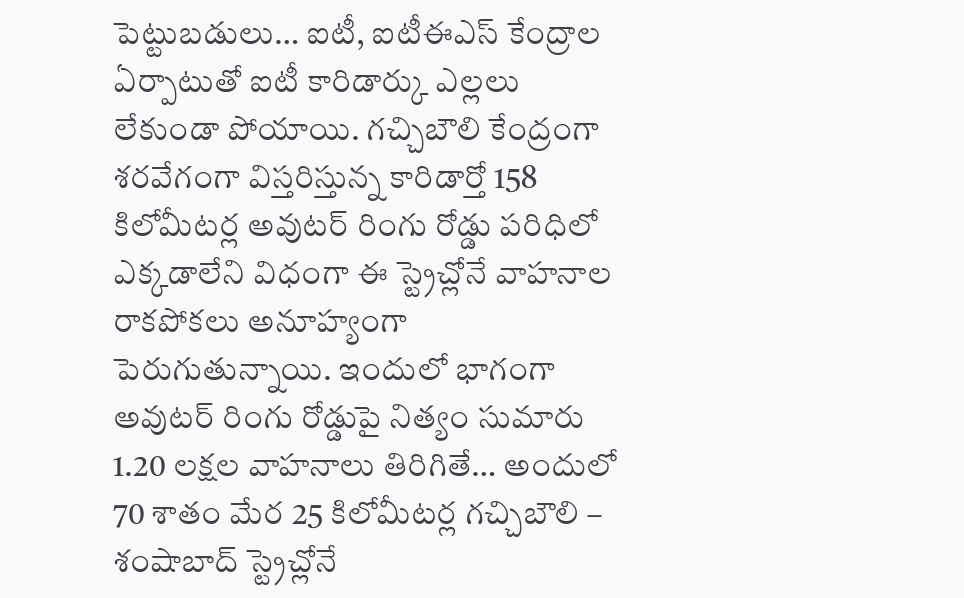పెట్టుబడులు… ఐటీ, ఐటీఈఎస్ కేంద్రాల ఏర్పాటుతో ఐటీ కారిడార్కు ఎల్లలు లేకుండా పోయాయి. గచ్చిబౌలి కేంద్రంగా శరవేగంగా విస్తరిస్తున్న కారిడార్తో 158 కిలోమీటర్ల అవుటర్ రింగు రోడ్డు పరిధిలో ఎక్కడాలేని విధంగా ఈ స్ట్రెచ్లోనే వాహనాల రాకపోకలు అనూహ్యంగా పెరుగుతున్నాయి. ఇందులో భాగంగా అవుటర్ రింగు రోడ్డుపై నిత్యం సుమారు 1.20 లక్షల వాహనాలు తిరిగితే… అందులో 70 శాతం మేర 25 కిలోమీటర్ల గచ్చిబౌలి – శంషాబాద్ స్ట్రెచ్లోనే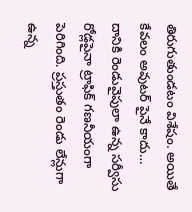తిరుగుతుండటం విశేషం. అయితే కేవలం అవుటర్ పైనే కాదు… దానికి రెండువైపులా ఉన్న సర్వీసు రోడ్లపైనా ట్రాఫిక్ గణనీయంగా పెరిగింది. ప్రస్తుతం రెండు లేన్లుగా ఉన్న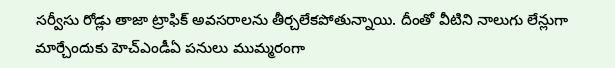సర్వీసు రోడ్లు తాజా ట్రాఫిక్ అవసరాలను తీర్చలేకపోతున్నాయి. దీంతో వీటిని నాలుగు లేన్లుగా మార్చేందుకు హెచ్ఎండీఏ పనులు ముమ్మరంగా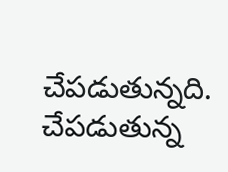చేపడుతున్నది.
చేపడుతున్న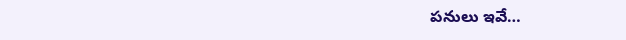పనులు ఇవే…